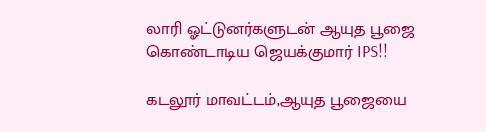லாரி ஓட்டுனர்களுடன் ஆயுத பூஜை கொண்டாடிய ஜெயக்குமார் IPS!!

கடலூர் மாவட்டம்,ஆயுத பூஜையை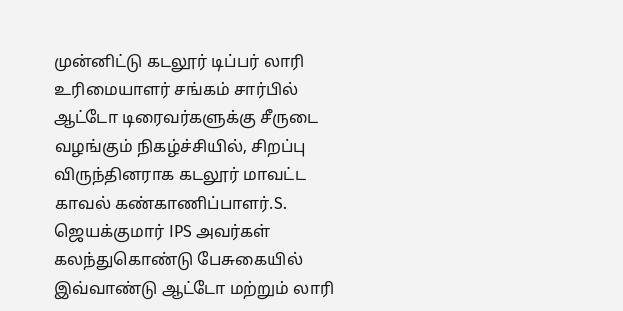முன்னிட்டு கடலூர் டிப்பர் லாரி உரிமையாளர் சங்கம் சார்பில் ஆட்டோ டிரைவர்களுக்கு சீருடை வழங்கும் நிகழ்ச்சியில், சிறப்பு விருந்தினராக கடலூர் மாவட்ட காவல் கண்காணிப்பாளர்.S. ஜெயக்குமார் IPS அவர்கள் கலந்துகொண்டு பேசுகையில் இவ்வாண்டு ஆட்டோ மற்றும் லாரி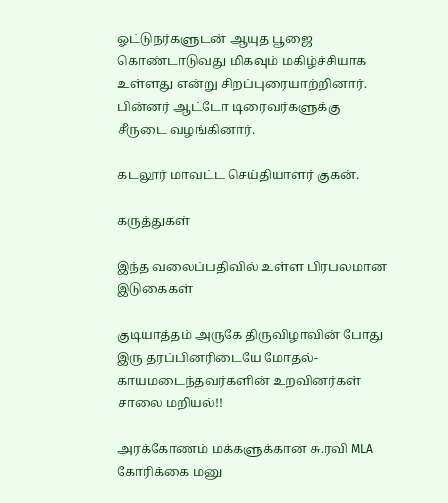ஓட்டுநர்களுடன் ஆயுத பூஜை கொண்டாடுவது மிகவும் மகிழ்ச்சியாக உள்ளது என்று சிறப்புரையாற்றினார். பின்னர் ஆட்டோ டிரைவர்களுக்கு சீருடை வழங்கினார்.

கடலூர் மாவட்ட செய்தியாளர் குகன்.

கருத்துகள்

இந்த வலைப்பதிவில் உள்ள பிரபலமான இடுகைகள்

குடியாத்தம் அருகே திருவிழாவின் போது இரு தரப்பினரிடையே மோதல்- காயமடைந்தவர்களின் உறவினர்கள் சாலை மறியல்!!

அரக்கோணம் மக்களுக்கான சு.ரவி MLA கோரிக்கை மனு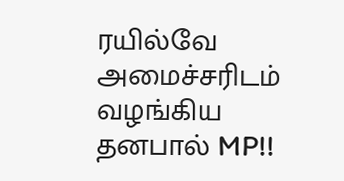ரயில்வே அமைச்சரிடம் வழங்கிய தனபால் MP!!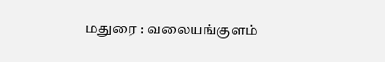மதுரை : வலையங்குளம்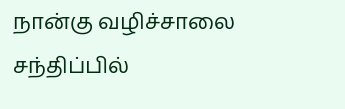நான்கு வழிச்சாலை சந்திப்பில்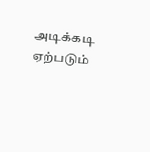அடிக்கடி ஏற்படும்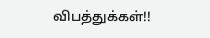விபத்துக்கள்!!